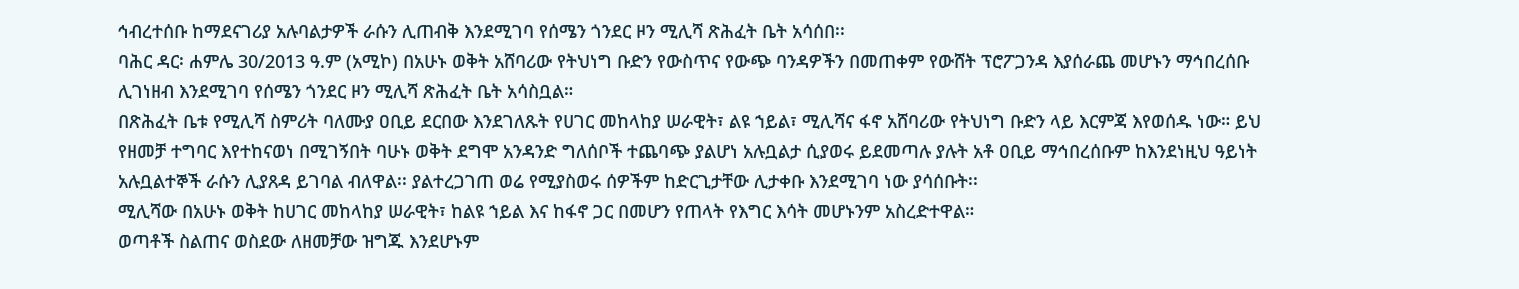ኅብረተሰቡ ከማደናገሪያ አሉባልታዎች ራሱን ሊጠብቅ እንደሚገባ የሰሜን ጎንደር ዞን ሚሊሻ ጽሕፈት ቤት አሳሰበ፡፡
ባሕር ዳር፡ ሐምሌ 30/2013 ዓ.ም (አሚኮ) በአሁኑ ወቅት አሸባሪው የትህነግ ቡድን የውስጥና የውጭ ባንዳዎችን በመጠቀም የውሸት ፕሮፖጋንዳ እያሰራጨ መሆኑን ማኅበረሰቡ ሊገነዘብ እንደሚገባ የሰሜን ጎንደር ዞን ሚሊሻ ጽሕፈት ቤት አሳስቧል።
በጽሕፈት ቤቱ የሚሊሻ ስምሪት ባለሙያ ዐቢይ ደርበው እንደገለጹት የሀገር መከላከያ ሠራዊት፣ ልዩ ኀይል፣ ሚሊሻና ፋኖ አሸባሪው የትህነግ ቡድን ላይ እርምጃ እየወሰዱ ነው። ይህ የዘመቻ ተግባር እየተከናወነ በሚገኝበት ባሁኑ ወቅት ደግሞ አንዳንድ ግለሰቦች ተጨባጭ ያልሆነ አሉቧልታ ሲያወሩ ይደመጣሉ ያሉት አቶ ዐቢይ ማኅበረሰቡም ከእንደነዚህ ዓይነት አሉቧልተኞች ራሱን ሊያጸዳ ይገባል ብለዋል፡፡ ያልተረጋገጠ ወሬ የሚያስወሩ ሰዎችም ከድርጊታቸው ሊታቀቡ እንደሚገባ ነው ያሳሰቡት፡፡
ሚሊሻው በአሁኑ ወቅት ከሀገር መከላከያ ሠራዊት፣ ከልዩ ኀይል እና ከፋኖ ጋር በመሆን የጠላት የእግር እሳት መሆኑንም አስረድተዋል።
ወጣቶች ስልጠና ወስደው ለዘመቻው ዝግጁ እንደሆኑም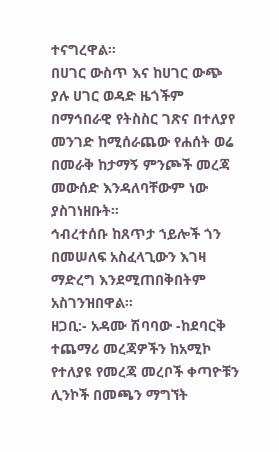ተናግረዋል።
በሀገር ውስጥ እና ከሀገር ውጭ ያሉ ሀገር ወዳድ ዜጎችም በማኅበራዊ የትስስር ገጽና በተለያየ መንገድ ከሚሰራጨው የሐሰት ወሬ በመራቅ ከታማኝ ምንጮች መረጃ መውሰድ እንዳለባቸውም ነው ያስገነዘቡት።
ኅብረተሰቡ ከጸጥታ ኀይሎች ጎን በመሠለፍ አስፈላጊውን እገዛ ማድረግ እንደሚጠበቅበትም አስገንዝበዋል።
ዘጋቢ:- አዳሙ ሽባባው -ከደባርቅ
ተጨማሪ መረጃዎችን ከአሚኮ የተለያዩ የመረጃ መረቦች ቀጣዮቹን ሊንኮች በመጫን ማግኘት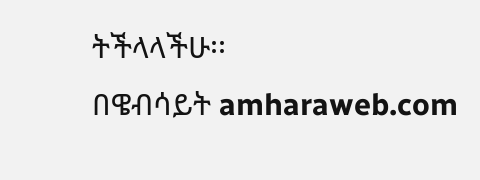ትችላላችሁ፡፡
በዌብሳይት amharaweb.com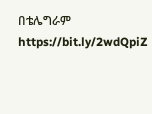በቴሌግራም https://bit.ly/2wdQpiZ